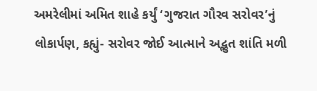અમરેલીમાં અમિત શાહે કર્યું ‘ગુજરાત ગૌરવ સરોવર’નું લોકાર્પણ, કહ્યું- સરોવર જોઈ આત્માને અદ્ભુત શાંતિ મળી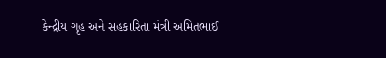કેન્દ્રીય ગૃહ અને સહકારિતા મંત્રી અમિતભાઈ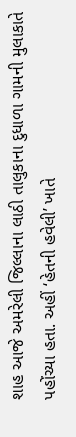શાહ આજે અમરેલી જિલ્લાના લાઠી તાલુકાના દુધાળા ગામની મુલાકાતે પહોંચ્યા હતા. અહીં ‘હેતની હવેલી’ ખાતે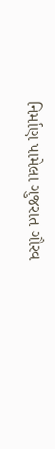નિર્માણ પામેલા ગુજરાત ગૌરવ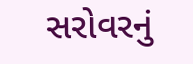સરોવરનું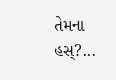તેમના હસ્?...